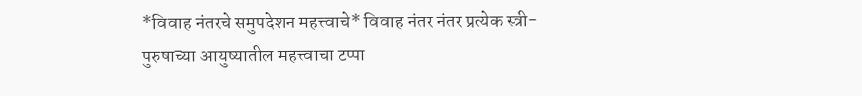*विवाह नंतरचे समुपदेशन महत्त्वाचे* विवाह नंतर नंतर प्रत्येक स्त्री-पुरुषाच्या आयुष्यातील महत्त्वाचा टप्पा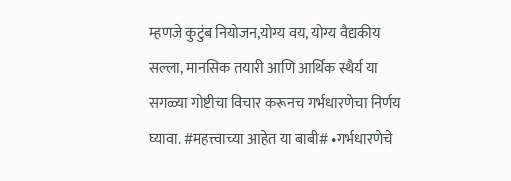म्हणजे कुटुंब नियोजन,योग्य वय, योग्य वैद्यकीय सल्ला, मानसिक तयारी आणि आर्थिक स्थैर्य या सगळ्या गोष्टीचा विचार करूनच गर्भधारणेचा निर्णय घ्यावा. #महत्त्वाच्या आहेत या बाबी# •गर्भधारणेचे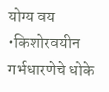योग्य वय •किशोरवयीन गर्भधारणेचे धोके